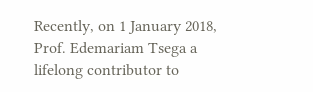Recently, on 1 January 2018, Prof. Edemariam Tsega a lifelong contributor to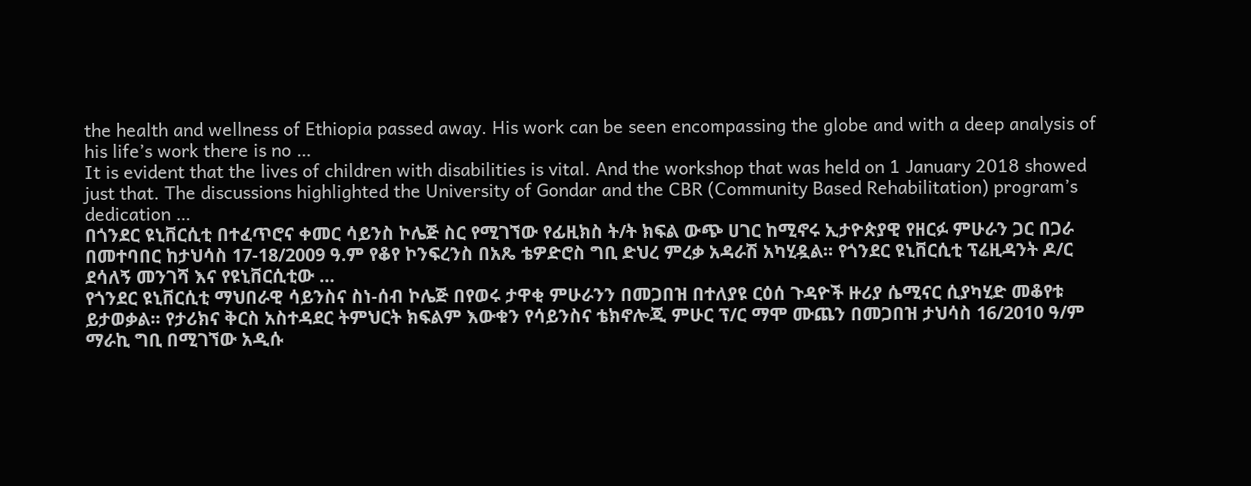the health and wellness of Ethiopia passed away. His work can be seen encompassing the globe and with a deep analysis of his life’s work there is no …
It is evident that the lives of children with disabilities is vital. And the workshop that was held on 1 January 2018 showed just that. The discussions highlighted the University of Gondar and the CBR (Community Based Rehabilitation) program’s dedication …
በጎንደር ዩኒቨርሲቲ በተፈጥሮና ቀመር ሳይንስ ኮሌጅ ስር የሚገኘው የፊዚክስ ት/ት ክፍል ውጭ ሀገር ከሚኖሩ ኢታዮጵያዊ የዘርፉ ምሁራን ጋር በጋራ በመተባበር ከታህሳስ 17-18/2009 ዓ.ም የቆየ ኮንፍረንስ በአጼ ቴዎድሮስ ግቢ ድህረ ምረቃ አዳራሽ አካሂዷል፡፡ የጎንደር ዩኒቨርሲቲ ፕሬዚዳንት ዶ/ር ደሳለኝ መንገሻ እና የዩኒቨርሲቲው …
የጎንደር ዩኒቨርሲቲ ማህበራዊ ሳይንስና ስነ-ሰብ ኮሌጅ በየወሩ ታዋቂ ምሁራንን በመጋበዝ በተለያዩ ርዕሰ ጉዳዮች ዙሪያ ሴሚናር ሲያካሂድ መቆየቱ ይታወቃል፡፡ የታሪክና ቅርስ አስተዳደር ትምህርት ክፍልም እውቁን የሳይንስና ቴክኖሎጂ ምሁር ፕ/ር ማሞ ሙጨን በመጋበዝ ታህሳስ 16/2010 ዓ/ም ማራኪ ግቢ በሚገኘው አዲሱ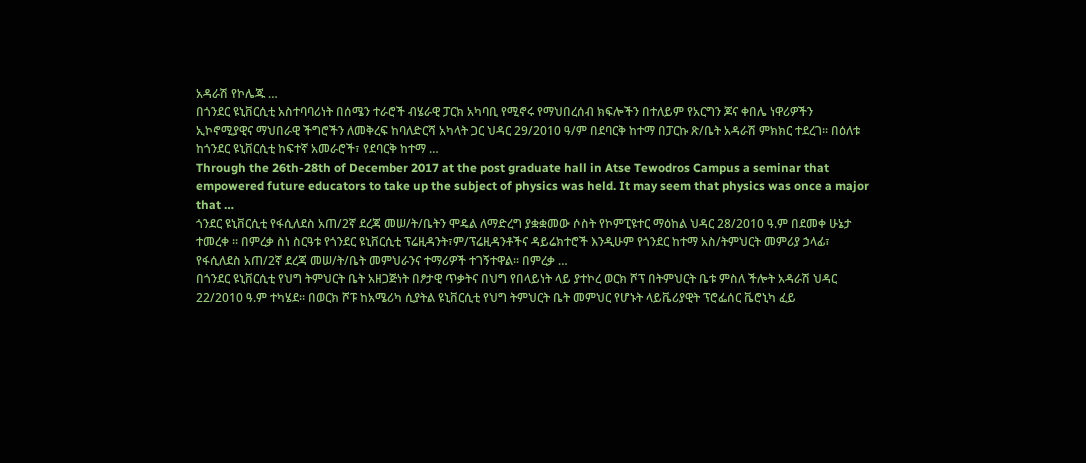አዳራሽ የኮሌጁ …
በጎንደር ዩኒቨርሲቲ አስተባባሪነት በሰሜን ተራሮች ብሄራዊ ፓርክ አካባቢ የሚኖሩ የማህበረሰብ ክፍሎችን በተለይም የአርግን ጆና ቀበሌ ነዋሪዎችን ኢኮኖሚያዊና ማህበራዊ ችግሮችን ለመቅረፍ ከባለድርሻ አካላት ጋር ህዳር 29/2010 ዓ/ም በደባርቅ ከተማ በፓርኩ ጽ/ቤት አዳራሽ ምክክር ተደረገ፡፡ በዕለቱ ከጎንደር ዩኒቨርሲቲ ከፍተኛ አመራሮች፣ የደባርቅ ከተማ …
Through the 26th-28th of December 2017 at the post graduate hall in Atse Tewodros Campus a seminar that empowered future educators to take up the subject of physics was held. It may seem that physics was once a major that …
ጎንደር ዩኒቨርሲቲ የፋሲለደስ አጠ/2ኛ ደረጃ መሠ/ት/ቤትን ሞዴል ለማድረግ ያቋቋመው ሶስት የኮምፒዩተር ማዕከል ህዳር 28/2010 ዓ.ም በደመቀ ሁኔታ ተመረቀ ፡፡ በምረቃ ስነ ስርዓቱ የጎንደር ዩኒቨርሲቲ ፕሬዚዳንት፣ም/ፕሬዚዳንቶችና ዳይሬክተሮች እንዲሁም የጎንደር ከተማ አስ/ትምህርት መምሪያ ኃላፊ፣ የፋሲለደስ አጠ/2ኛ ደረጃ መሠ/ት/ቤት መምህራንና ተማሪዎች ተገኝተዋል፡፡ በምረቃ …
በጎንደር ዩኒቨርሲቲ የህግ ትምህርት ቤት አዘጋጅነት በፆታዊ ጥቃትና በህግ የበላይነት ላይ ያተኮረ ወርክ ሾፕ በትምህርት ቤቱ ምስለ ችሎት አዳራሽ ህዳር 22/2010 ዓ.ም ተካሄደ፡፡ በወርክ ሾፑ ከአሜሪካ ሲያትል ዩኒቨርሲቲ የህግ ትምህርት ቤት መምህር የሆኑት ላይቬሪያዊት ፕሮፌሰር ቬሮኒካ ፈይ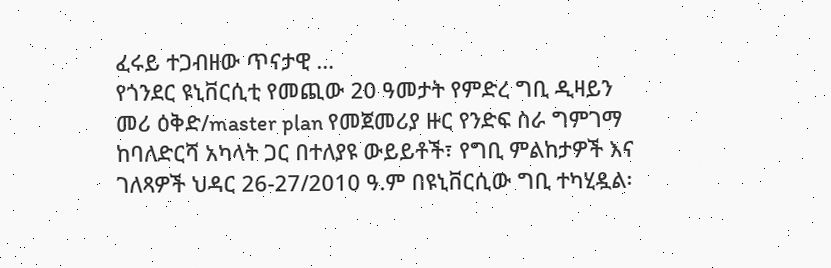ፈሩይ ተጋብዘው ጥናታዊ …
የጎንደር ዩኒቨርሲቲ የመጪው 20 ዓመታት የምድረ ግቢ ዲዛይን መሪ ዕቅድ/master plan የመጀመሪያ ዙር የንድፍ ስራ ግምገማ ከባለድርሻ አካላት ጋር በተለያዩ ውይይቶች፣ የግቢ ምልከታዎች እና ገለጻዎች ህዳር 26-27/2010 ዓ.ም በዩኒቨርሲው ግቢ ተካሂዷል፡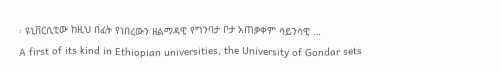፡ ዩኒቨርሲቲው ከዚህ በፊት የነበረውን ዘልማዳዊ የግንባታ ቦታ አጠቃቀም ሳይንሳዊ …
A first of its kind in Ethiopian universities, the University of Gondar sets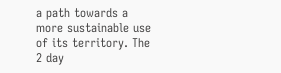a path towards a more sustainable use of its territory. The 2 day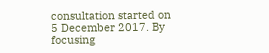consultation started on 5 December 2017. By focusing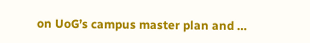on UoG’s campus master plan and …